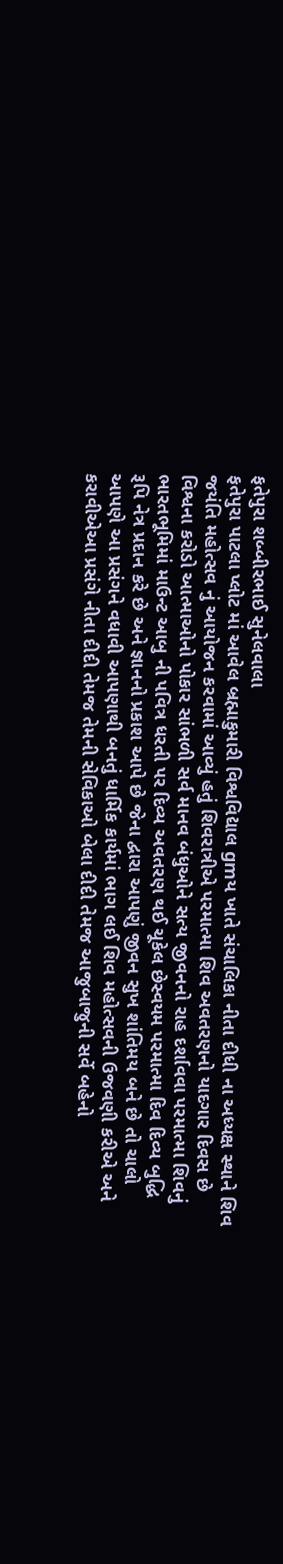ફતેપુરા શબ્બીરભાઈ સુનેલવાલા
ફતેપુરા પાટલા પ્લોટ માં આવેલ બ્રહ્માકુમારી વિશ્વવિદ્યાલ gmય ખાતે સંચાલિકા નીતા દીધી ના અધ્યક્ષ સ્થાને શિવ જયંતિ મહોત્સવ નું આયોજન કરવામાં આવ્યું હતું શિવરાત્રીએ પરમાત્મા શિવ અવતરણનો યાદગાર દિવસ છે વિશ્વના કરોડો આત્માઓનો પોકાર સાંભળી સર્વ માનવ બંધુઓને સત્ય જીવનનો રાહ દર્શાવવા પરમાત્મા શિવનું ભારતભૂમિમાં માઉન્ટ આબુ ની પવિત્ર ધરતી પર દિવ્ય અવતરણ થઈ ચૂકેલ છેસ્વયમ પરમાત્મા દિવ દિવ્ય બુદ્ધિ રૂપિ નેત્ર પ્રદાન કરે છે અને જ્ઞાનનો પ્રકાશ આપે છે જેના દ્વારા આપણું જીવન સુખ શાંતિમય બને છે તો ચાલો આપણે આ પ્રસંગને વધાવી આપણાથી બનતું ધાર્મિક કાર્યમાં ભાગ લઈ શિવ મહોત્સવની ઉજવણી કરીએ અને કરાવીએઆ પ્રસંગે નીતા દીદી તેમજ તેમની સેવિકાઓ બેલા દીદી તેમજ આજુબાજુની સર્વે બહેનો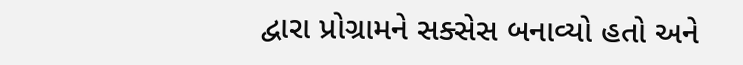દ્વારા પ્રોગ્રામને સક્સેસ બનાવ્યો હતો અને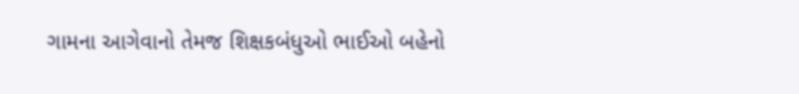ગામના આગેવાનો તેમજ શિક્ષકબંધુઓ ભાઈઓ બહેનો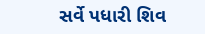સર્વે પધારી શિવ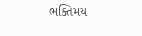ભક્તિમય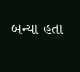બન્યા હતા